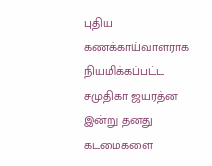புதிய கணக்காய்வாளராக நியமிக்கப்பட்ட சமுதிகா ஜயரத்ன இன்று தனது கடமைகளை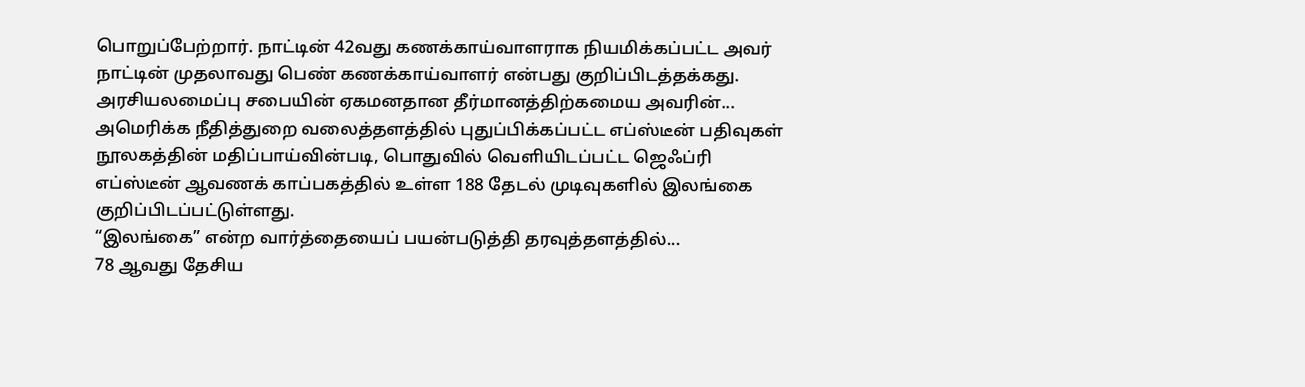பொறுப்பேற்றார். நாட்டின் 42வது கணக்காய்வாளராக நியமிக்கப்பட்ட அவர் நாட்டின் முதலாவது பெண் கணக்காய்வாளர் என்பது குறிப்பிடத்தக்கது.
அரசியலமைப்பு சபையின் ஏகமனதான தீர்மானத்திற்கமைய அவரின்...
அமெரிக்க நீதித்துறை வலைத்தளத்தில் புதுப்பிக்கப்பட்ட எப்ஸ்டீன் பதிவுகள் நூலகத்தின் மதிப்பாய்வின்படி, பொதுவில் வெளியிடப்பட்ட ஜெஃப்ரி எப்ஸ்டீன் ஆவணக் காப்பகத்தில் உள்ள 188 தேடல் முடிவுகளில் இலங்கை குறிப்பிடப்பட்டுள்ளது.
“இலங்கை” என்ற வார்த்தையைப் பயன்படுத்தி தரவுத்தளத்தில்...
78 ஆவது தேசிய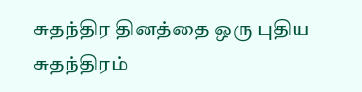சுதந்திர தினத்தை ஒரு புதிய சுதந்திரம்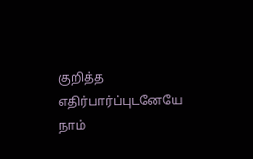குறித்த எதிர்பார்ப்புடனேயே நாம்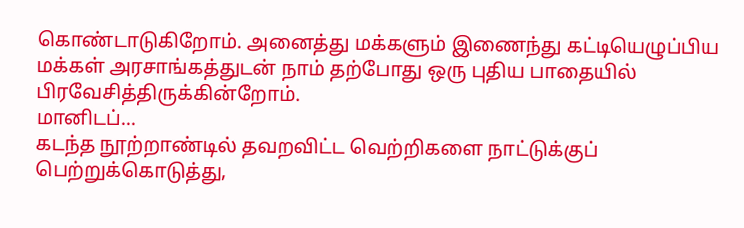கொண்டாடுகிறோம். அனைத்து மக்களும் இணைந்து கட்டியெழுப்பிய மக்கள் அரசாங்கத்துடன் நாம் தற்போது ஒரு புதிய பாதையில் பிரவேசித்திருக்கின்றோம்.
மானிடப்...
கடந்த நூற்றாண்டில் தவறவிட்ட வெற்றிகளை நாட்டுக்குப் பெற்றுக்கொடுத்து,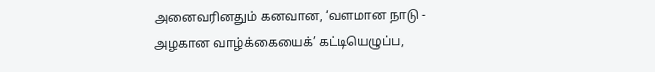அனைவரினதும் கனவான, ‘வளமான நாடு - அழகான வாழ்க்கையைக்’ கட்டியெழுப்ப,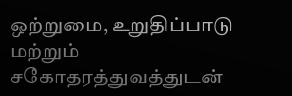ஒற்றுமை, உறுதிப்பாடு மற்றும் சகோதரத்துவத்துடன்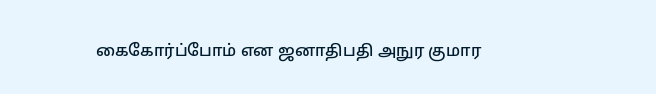கைகோர்ப்போம் என ஜனாதிபதி அநுர குமார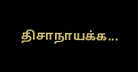திசாநாயக்க...